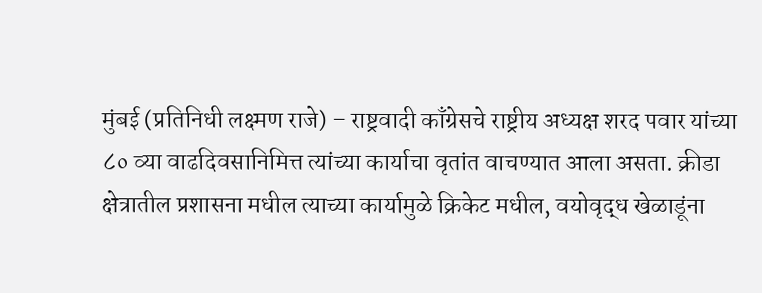मुंबई (प्रतिनिधी लक्ष्मण राजे) – राष्ट्रवादी काँग्रेसचे राष्ट्रीय अध्यक्ष शरद पवार यांच्या ८० व्या वाढदिवसानिमित्त त्यांच्या कार्याचा वृतांत वाचण्यात आला असता. क्रीडा क्षेत्रातील प्रशासना मधील त्याच्या कार्यामुळे क्रिकेट मधील, वयोवृद्ध खेळाडूंना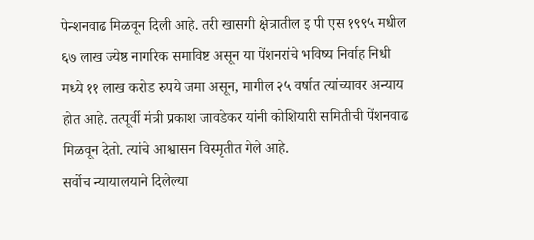पेन्शनवाढ मिळवून दिली आहे. तरी खासगी क्षेत्रातील इ पी एस १९९५ मधील ६७ लाख ज्येष्ठ नागरिक समाविष्ट असून या पेंशनरांचे भविष्य निर्वाह निधी मध्ये ११ लाख करोड रुपये जमा असून, मागील २५ वर्षात त्यांच्यावर अन्याय होत आहे. तत्पूर्वी मंत्री प्रकाश जावडेकर यांनी कोशियारी समितीची पेंशनवाढ मिळवून देतो. त्यांचे आश्वासन विस्मृतीत गेले आहे.
सर्वोच न्यायालयाने दिलेल्या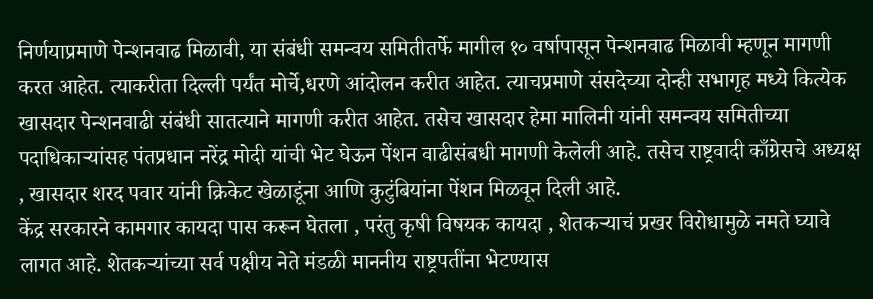निर्णयाप्रमाणे पेन्शनवाढ मिळावी, या संबंधी समन्वय समितीतर्फे मागील १० वर्षापासून पेन्शनवाढ मिळावी म्हणून मागणी करत आहेत. त्याकरीता दिल्ली पर्यंत मोर्चे,धरणे आंदोलन करीत आहेत. त्याचप्रमाणे संसदेच्या दोन्ही सभागृह मध्ये कित्येक खासदार पेन्शनवाढी संबंधी सातत्याने मागणी करीत आहेत. तसेच खासदार हेमा मालिनी यांनी समन्वय समितीच्या पदाधिकाऱ्यांसह पंतप्रधान नरेंद्र मोदी यांची भेट घेऊन पेंशन वाढीसंबधी मागणी केलेली आहे. तसेच राष्ट्रवादी काँग्रेसचे अध्यक्ष , खासदार शरद पवार यांनी क्रिकेट खेळाडूंना आणि कुटुंबियांना पेंशन मिळवून दिली आहे.
केंद्र सरकारने कामगार कायदा पास करून घेतला , परंतु कृषी विषयक कायदा , शेतकऱ्याचं प्रखर विरोधामुळे नमते घ्यावे लागत आहे. शेतकऱ्यांच्या सर्व पक्षीय नेते मंडळी माननीय राष्ट्रपतींना भेटण्यास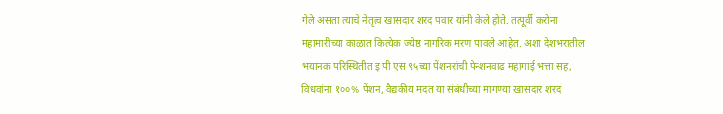गेले असता त्याचे नेतृत्व खासदार शरद पवार यांनी केले होते. तत्पूर्वी करोना महामारीच्या काळात कित्येक ज्येष्ठ नागरिक मरण पावले आहेत. अशा देशभरातील भयानक परिस्थितीत इ पी एस ९५च्या पेंशनरांची पेन्शनवाढ महागाई भत्ता सह, विधवांना १००% पेंशन, वैद्यकीय मदत या संबंधीच्या मागण्या खासदार शरद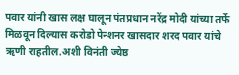पवार यांनी खास लक्ष घालून पंतप्रधान नरेंद्र मोदी यांच्या तर्फे मिळवून दिल्यास करोडो पेन्शनर खासदार शरद पवार यांचे ऋणी राहतील.अशी विनंती ज्येष्ठ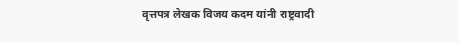वृत्तपत्र लेखक विजय कदम यांनी राष्ट्रवादी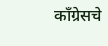काँग्रेसचे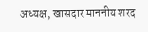अध्यक्ष, खासदार माननीय शरद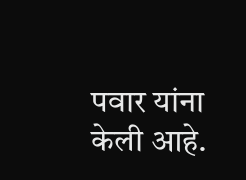पवार यांना केली आहे.